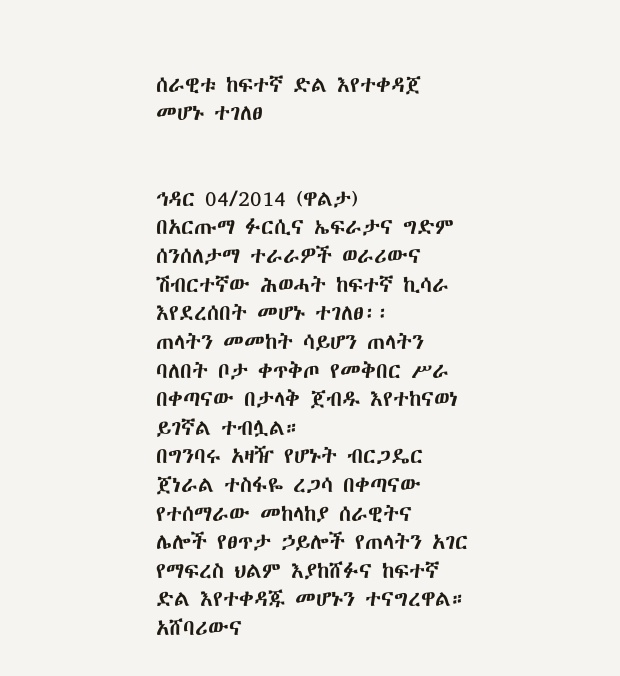ሰራዊቱ ከፍተኛ ድል እየተቀዳጀ መሆኑ ተገለፀ


ኅዳር 04/2014 (ዋልታ)
በአርጡማ ፉርሲና ኤፍራታና ግድም ሰንሰለታማ ተራራዎች ወራሪውና ሽብርተኛው ሕወሓት ከፍተኛ ኪሳራ እየደረሰበት መሆኑ ተገለፀ፡፡
ጠላትን መመከት ሳይሆን ጠላትን ባለበት ቦታ ቀጥቅጦ የመቅበር ሥራ በቀጣናው በታላቅ ጀብዱ እየተከናወነ ይገኛል ተብሏል።
በግንባሩ አዛዥ የሆኑት ብርጋዴር ጀነራል ተስፋዬ ረጋሳ በቀጣናው የተሰማራው መከላከያ ሰራዊትና ሌሎች የፀጥታ ኃይሎች የጠላትን አገር የማፍረስ ህልም እያከሸፉና ከፍተኛ ድል እየተቀዳጁ መሆኑን ተናግረዋል።
አሸባሪውና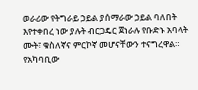ወራሪው የትግራይ ኃይል ያሰማራው ኃይል ባለበት እየተቀበረ ነው ያሉት ብርጋዴር ጀነራሉ የቡድኑ አባላት ሙት፣ ቁስለኛና ምርኮኛ መሆናቸውን ተናግረዋል።
የአካባቢው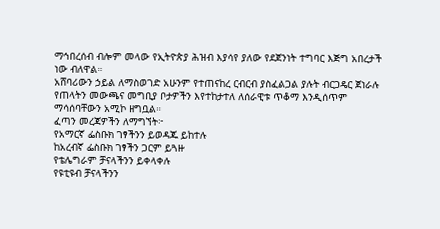ማኅበረሰብ ብሎም መላው የኢትዮጵያ ሕዝብ እያሳየ ያለው የደጀንነት ተግባር እጅግ አበረታች ነው ብለዋል።
አሸባሪውን ኃይል ለማስወገድ አሁንም የተጠናከረ ርብርብ ያስፈልጋል ያሉት ብርጋዴር ጀነራሉ የጠላትን መውጫና መግቢያ ቦታዎችን እየተከታተለ ለሰራዊቱ ጥቆማ እንዲሰጥም ማሳሰባቸውን አሚኮ ዘግቧል።
ፈጣን መረጃዎችን ለማግኘት፦
የአማርኛ ፌስቡክ ገፃችንን ይወዳጁ ይከተሉ
ከአረብኛ ፌስቡክ ገፃችን ጋርም ይጓዙ
የቴሌግራም ቻናላችንን ይቀላቀሉ
የዩቲዩብ ቻናላችንን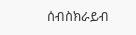ሰብስክራይብ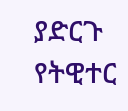ያድርጉ
የትዊተር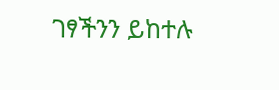ገፃችንን ይከተሉ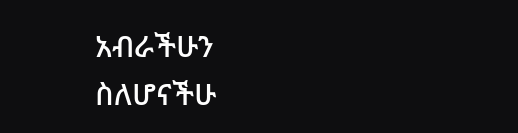አብራችሁን ስለሆናችሁ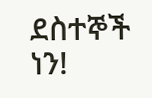ደስተኞች ነን!